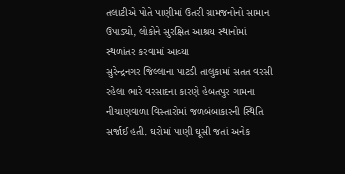તલાટીએ પોતે પાણીમાં ઉતરી ગ્રામજનોનો સામાન ઉપાડ્યો, લોકોને સુરક્ષિત આશ્રય સ્થાનોમાં સ્થળાંતર કરવામાં આવ્યા
સુરેન્દ્રનગર જિલ્લાના પાટડી તાલુકામાં સતત વરસી રહેલા ભારે વરસાદના કારણે હેબતપુર ગામના નીચાણવાળા વિસ્તારોમાં જળબંબાકારની સ્થિતિ સર્જાઈ હતી. ઘરોમાં પાણી ઘૂસી જતાં અનેક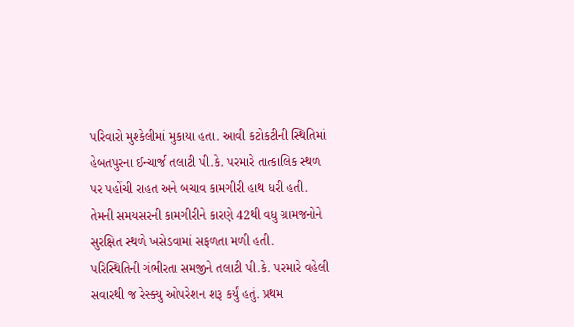પરિવારો મુશ્કેલીમાં મુકાયા હતા. આવી કટોકટીની સ્થિતિમાં હેબતપુરના ઈન્ચાર્જ તલાટી પી.કે. પરમારે તાત્કાલિક સ્થળ પર પહોંચી રાહત અને બચાવ કામગીરી હાથ ધરી હતી. તેમની સમયસરની કામગીરીને કારણે 42થી વધુ ગ્રામજનોને સુરક્ષિત સ્થળે ખસેડવામાં સફળતા મળી હતી.
પરિસ્થિતિની ગંભીરતા સમજીને તલાટી પી.કે. પરમારે વહેલી સવારથી જ રેસ્ક્યુ ઓપરેશન શરૂ કર્યું હતું. પ્રથમ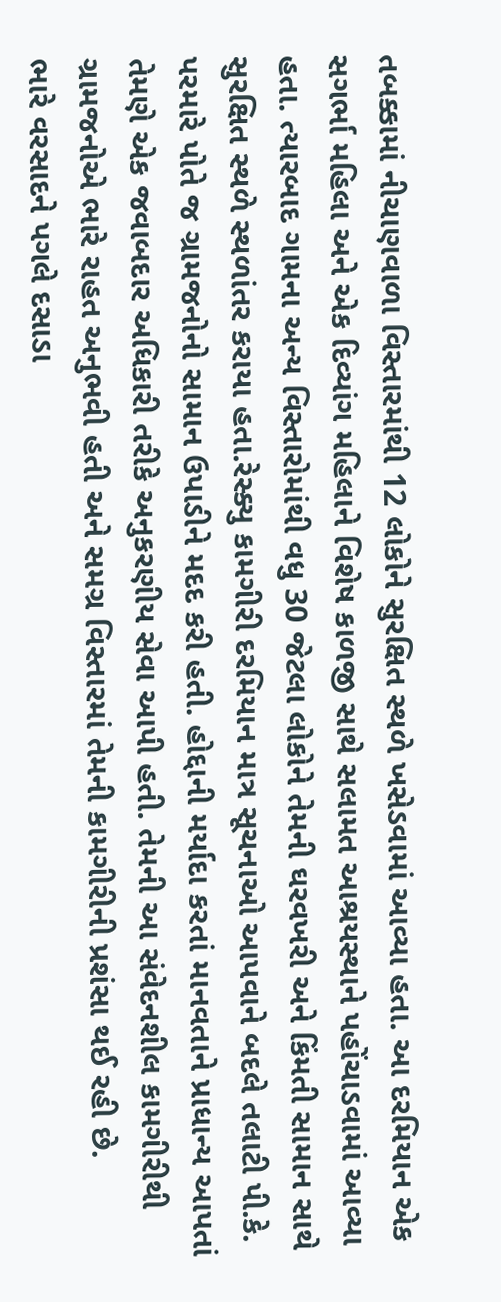તબક્કામાં નીચાણવાળા વિસ્તારમાંથી 12 લોકોને સુરક્ષિત સ્થળે ખસેડવામાં આવ્યા હતા. આ દરમિયાન એક સગર્ભા મહિલા અને એક દિવ્યાંગ મહિલાને વિશેષ કાળજી સાથે સલામત આશ્રયસ્થાને પહોંચાડવામાં આવ્યા હતા. ત્યારબાદ ગામના અન્ય વિસ્તારોમાંથી વધુ 30 જેટલા લોકોને તેમની ઘરવખરી અને કિંમતી સામાન સાથે સુરક્ષિત સ્થળે સ્થળાંતર કરાયા હતા.રેસ્ક્યુ કામગીરી દરમિયાન માત્ર સૂચનાઓ આપવાને બદલે તલાટી પી.કે. પરમારે પોતે જ ગ્રામજનોનો સામાન ઉપાડીને મદદ કરી હતી. હોદ્દાની મર્યાદા કરતાં માનવતાને પ્રાધાન્ય આપતાં તેમણે એક જવાબદાર અધિકારી તરીકે અનુકરણીય સેવા આપી હતી. તેમની આ સંવેદનશીલ કામગીરીથી ગ્રામજનોએ ભારે રાહત અનુભવી હતી અને સમગ્ર વિસ્તારમાં તેમની કામગીરીની પ્રશંસા થઈ રહી છે.
ભારે વરસાદને પગલે દસાડા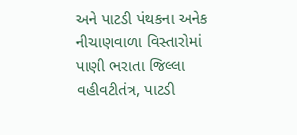અને પાટડી પંથકના અનેક નીચાણવાળા વિસ્તારોમાં પાણી ભરાતા જિલ્લા વહીવટીતંત્ર, પાટડી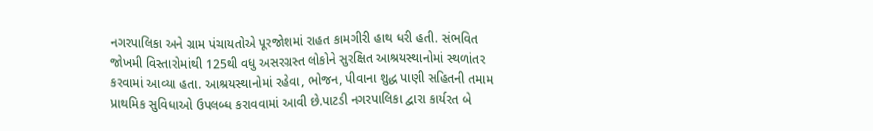નગરપાલિકા અને ગ્રામ પંચાયતોએ પૂરજોશમાં રાહત કામગીરી હાથ ધરી હતી. સંભવિત જોખમી વિસ્તારોમાંથી 125થી વધુ અસરગ્રસ્ત લોકોને સુરક્ષિત આશ્રયસ્થાનોમાં સ્થળાંતર કરવામાં આવ્યા હતા. આશ્રયસ્થાનોમાં રહેવા, ભોજન, પીવાના શુદ્ધ પાણી સહિતની તમામ પ્રાથમિક સુવિધાઓ ઉપલબ્ધ કરાવવામાં આવી છે.પાટડી નગરપાલિકા દ્વારા કાર્યરત બે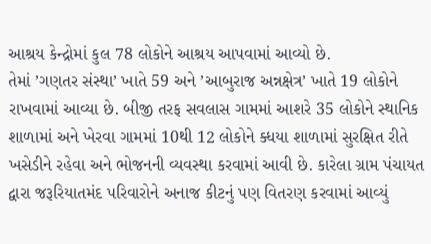આશ્રય કેન્દ્રોમાં કુલ 78 લોકોને આશ્રય આપવામાં આવ્યો છે.
તેમાં ’ગણતર સંસ્થા’ ખાતે 59 અને ’આબુરાજ અન્નક્ષેત્ર’ ખાતે 19 લોકોને રાખવામાં આવ્યા છે. બીજી તરફ સવલાસ ગામમાં આશરે 35 લોકોને સ્થાનિક શાળામાં અને ખેરવા ગામમાં 10થી 12 લોકોને ક્ધયા શાળામાં સુરક્ષિત રીતે ખસેડીને રહેવા અને ભોજનની વ્યવસ્થા કરવામાં આવી છે. કારેલા ગ્રામ પંચાયત દ્વારા જરૂરિયાતમંદ પરિવારોને અનાજ કીટનું પણ વિતરણ કરવામાં આવ્યું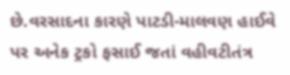છે.વરસાદના કારણે પાટડી-માલવણ હાઈવે પર અનેક ટ્રકો ફસાઈ જતાં વહીવટીતંત્ર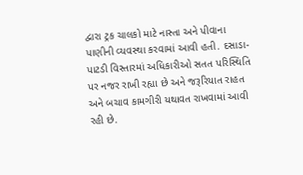દ્વારા ટ્રક ચાલકો માટે નાસ્તા અને પીવાના પાણીની વ્યવસ્થા કરવામાં આવી હતી. દસાડા-પાટડી વિસ્તારમાં અધિકારીઓ સતત પરિસ્થિતિ પર નજર રાખી રહ્યા છે અને જરૂરિયાત રાહત અને બચાવ કામગીરી યથાવત રાખવામાં આવી રહી છે.